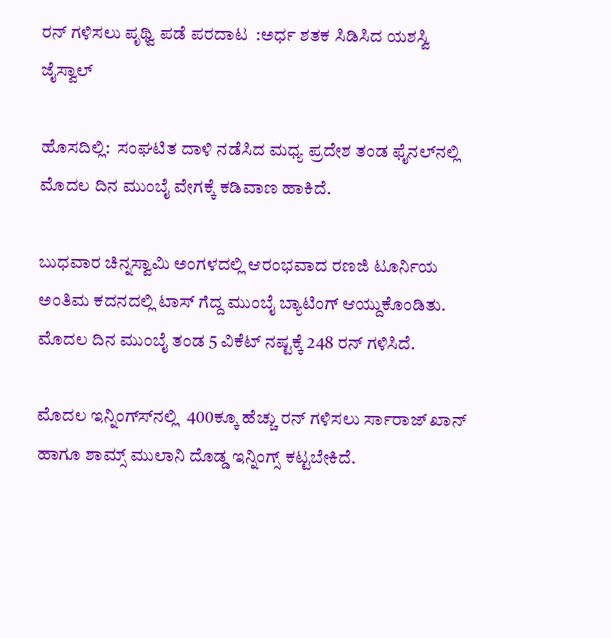ರನ್ ಗಳಿಸಲು ಪೃಥ್ವಿ ಪಡೆ ಪರದಾಟ  :ಅರ್ಧ ಶತಕ ಸಿಡಿಸಿದ ಯಶಸ್ವಿ ಜೈಸ್ವಾಲ್

ಹೊಸದಿಲ್ಲಿ:  ಸಂಘಟಿತ ದಾಳಿ ನಡೆಸಿದ ಮಧ್ಯ ಪ್ರದೇಶ ತಂಡ ಫೈನಲ್‍ನಲ್ಲಿ  ಮೊದಲ ದಿನ ಮುಂಬೈ ವೇಗಕ್ಕೆ ಕಡಿವಾಣ ಹಾಕಿದೆ.

ಬುಧವಾರ ಚಿನ್ನಸ್ವಾಮಿ ಅಂಗಳದಲ್ಲಿ ಆರಂಭವಾದ ರಣಜಿ ಟೂರ್ನಿಯ ಅಂತಿಮ ಕದನದಲ್ಲಿ ಟಾಸ್ ಗೆದ್ದ ಮುಂಬೈ ಬ್ಯಾಟಿಂಗ್ ಆಯ್ದುಕೊಂಡಿತು. ಮೊದಲ ದಿನ ಮುಂಬೈ ತಂಡ 5 ವಿಕೆಟ್ ನಷ್ಟಕ್ಕೆ 248 ರನ್ ಗಳಿಸಿದೆ.

ಮೊದಲ ಇನ್ನಿಂಗ್ಸ್‍ನಲ್ಲಿ  400ಕ್ಕೂ ಹೆಚ್ಚು ರನ್ ಗಳಿಸಲು ರ್ಸಾರಾಜ್ ಖಾನ್ ಹಾಗೂ ಶಾಮ್ಸ್ ಮುಲಾನಿ ದೊಡ್ಡ ಇನ್ನಿಂಗ್ಸ್ ಕಟ್ಟಬೇಕಿದೆ.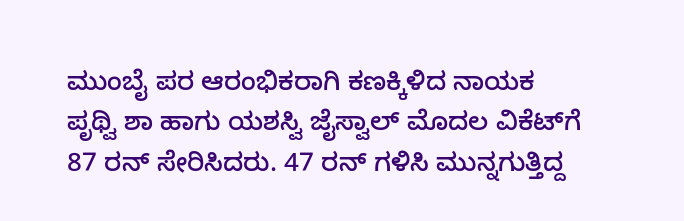ಮುಂಬೈ ಪರ ಆರಂಭಿಕರಾಗಿ ಕಣಕ್ಕಿಳಿದ ನಾಯಕ ಪೃಥ್ವಿ ಶಾ ಹಾಗು ಯಶಸ್ವಿ ಜೈಸ್ವಾಲ್ ಮೊದಲ ವಿಕೆಟ್‍ಗೆ 87 ರನ್ ಸೇರಿಸಿದರು. 47 ರನ್ ಗಳಿಸಿ ಮುನ್ನಗುತ್ತಿದ್ದ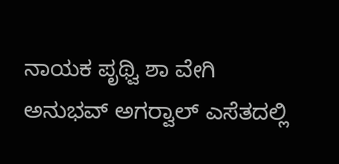ನಾಯಕ ಪೃಥ್ವಿ ಶಾ ವೇಗಿ ಅನುಭವ್ ಅಗರ್‍ವಾಲ್ ಎಸೆತದಲ್ಲಿ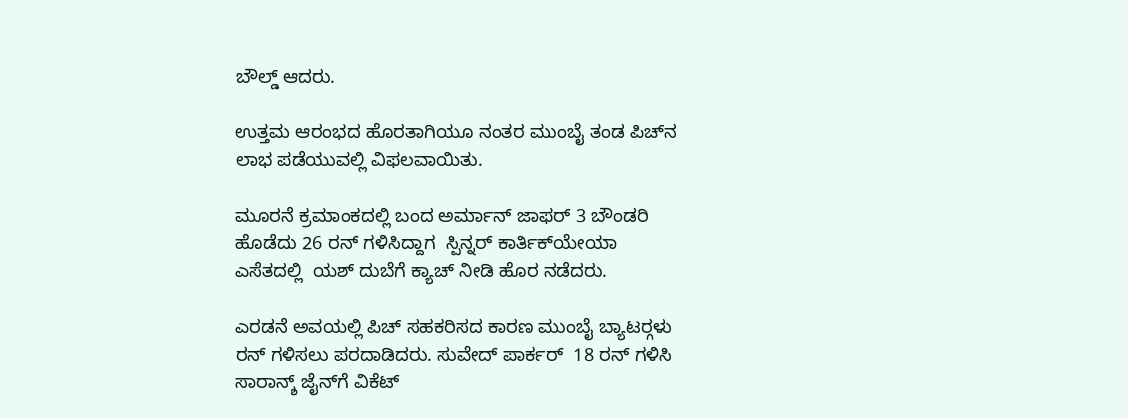ಬೌಲ್ಡ್ ಆದರು.

ಉತ್ತಮ ಆರಂಭದ ಹೊರತಾಗಿಯೂ ನಂತರ ಮುಂಬೈ ತಂಡ ಪಿಚ್‍ನ ಲಾಭ ಪಡೆಯುವಲ್ಲಿ ವಿಫಲವಾಯಿತು.

ಮೂರನೆ ಕ್ರಮಾಂಕದಲ್ಲಿ ಬಂದ ಅರ್ಮಾನ್ ಜಾಫರ್ 3 ಬೌಂಡರಿ ಹೊಡೆದು 26 ರನ್ ಗಳಿಸಿದ್ದಾಗ  ಸ್ಪಿನ್ನರ್ ಕಾರ್ತಿಕ್‍ಯೇಯಾ ಎಸೆತದಲ್ಲಿ  ಯಶ್ ದುಬೆಗೆ ಕ್ಯಾಚ್ ನೀಡಿ ಹೊರ ನಡೆದರು.

ಎರಡನೆ ಅವಯಲ್ಲಿ ಪಿಚ್ ಸಹಕರಿಸದ ಕಾರಣ ಮುಂಬೈ ಬ್ಯಾಟರ್‍ಗಳು ರನ್ ಗಳಿಸಲು ಪರದಾಡಿದರು. ಸುವೇದ್ ಪಾರ್ಕರ್  18 ರನ್ ಗಳಿಸಿ ಸಾರಾನ್ಶ್ ಜೈನ್‍ಗೆ ವಿಕೆಟ್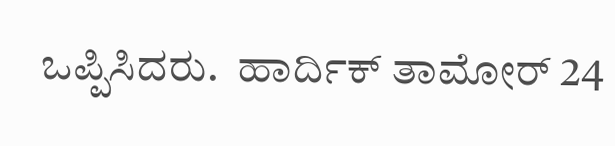ಒಪ್ಪಿಸಿದರು.  ಹಾರ್ದಿಕ್ ತಾಮೋರ್ 24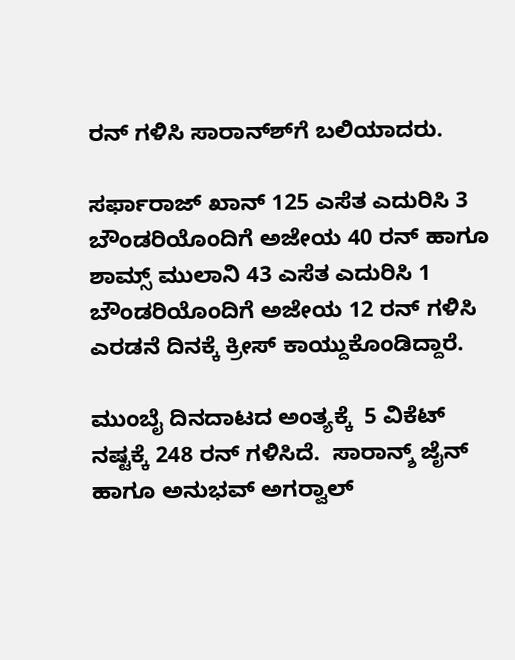ರನ್ ಗಳಿಸಿ ಸಾರಾನ್ಶ್‍ಗೆ ಬಲಿಯಾದರು.

ಸರ್ಫಾರಾಜ್ ಖಾನ್ 125 ಎಸೆತ ಎದುರಿಸಿ 3 ಬೌಂಡರಿಯೊಂದಿಗೆ ಅಜೇಯ 40 ರನ್ ಹಾಗೂ ಶಾಮ್ಸ್ ಮುಲಾನಿ 43 ಎಸೆತ ಎದುರಿಸಿ 1 ಬೌಂಡರಿಯೊಂದಿಗೆ ಅಜೇಯ 12 ರನ್ ಗಳಿಸಿ ಎರಡನೆ ದಿನಕ್ಕೆ ಕ್ರೀಸ್ ಕಾಯ್ದುಕೊಂಡಿದ್ದಾರೆ.

ಮುಂಬೈ ದಿನದಾಟದ ಅಂತ್ಯಕ್ಕೆ  5 ವಿಕೆಟ್ ನಷ್ಟಕ್ಕೆ 248 ರನ್ ಗಳಿಸಿದೆ.  ಸಾರಾನ್ಶ್ ಜೈನ್ ಹಾಗೂ ಅನುಭವ್ ಅಗರ್‍ವಾಲ್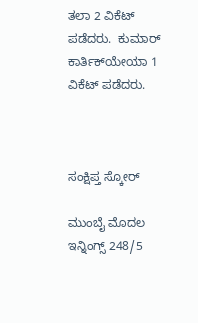ತಲಾ 2 ವಿಕೆಟ್ ಪಡೆದರು.  ಕುಮಾರ್ ಕಾರ್ತಿಕ್‍ಯೇಯಾ 1 ವಿಕೆಟ್ ಪಡೆದರು.



ಸಂಕ್ಷಿಪ್ತ ಸ್ಕೋರ್

ಮುಂಬೈ ಮೊದಲ ಇನ್ನಿಂಗ್ಸ್ 248/5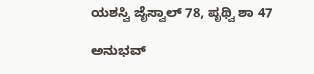ಯಶಸ್ವಿ ಜೈಸ್ವಾಲ್ 78, ಪೃಥ್ವಿ ಶಾ 47

ಅನುಭವ್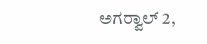ಅಗರ್‍ವಾಲ್ 2,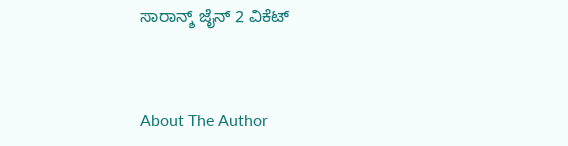ಸಾರಾನ್ಶ್ ಜೈನ್ 2 ವಿಕೆಟ್



About The Author